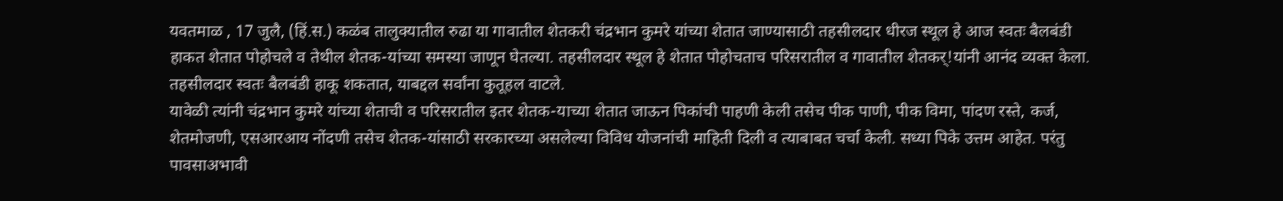यवतमाळ , 17 जुलै, (हिं.स.) कळंब तालुक्यातील रुढा या गावातील शेतकरी चंद्रभान कुमरे यांच्या शेतात जाण्यासाठी तहसीलदार धीरज स्थूल हे आज स्वतः बैलबंडी हाकत शेतात पोहोचले व तेथील शेतक-यांच्या समस्या जाणून घेतल्या. तहसीलदार स्थूल हे शेतात पोहोचताच परिसरातील व गावातील शेतकर्!यांनी आनंद व्यक्त केला. तहसीलदार स्वतः बैलबंडी हाकू शकतात, याबद्दल सर्वांना कुतूहल वाटले.
यावेळी त्यांनी चंद्रभान कुमरे यांच्या शेताची व परिसरातील इतर शेतक-याच्या शेतात जाऊन पिकांची पाहणी केली तसेच पीक पाणी, पीक विमा, पांदण रस्ते, कर्ज, शेतमोजणी, एसआरआय नोंदणी तसेच शेतक-यांसाठी सरकारच्या असलेल्या विविध योजनांची माहिती दिली व त्याबाबत चर्चा केली. सध्या पिके उत्तम आहेत. परंतु पावसाअभावी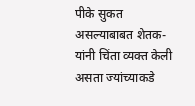पीके सुकत असल्याबाबत शेतक-यांनी चिंता व्यक्त केली असता ज्यांच्याकडे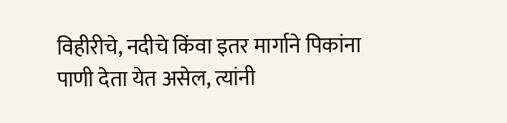विहीरीचे, नदीचे किंवा इतर मार्गाने पिकांना पाणी देता येत असेल, त्यांनी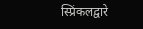स्प्रिंकलद्वारे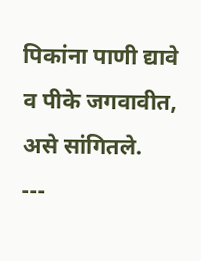पिकांना पाणी द्यावे व पीके जगवावीत, असे सांगितले.
---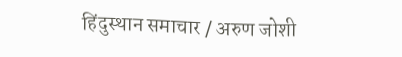हिंदुस्थान समाचार / अरुण जोशी